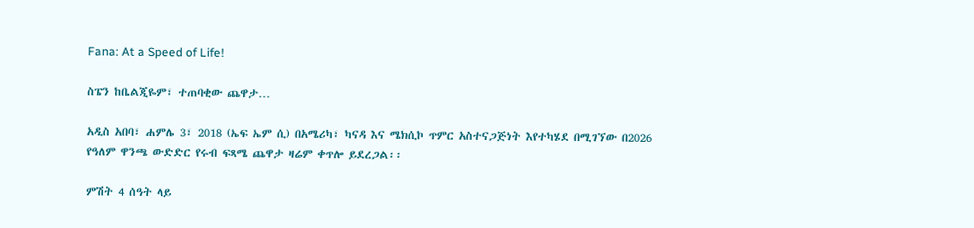Fana: At a Speed of Life!

ስፔን ከቤልጂዬም፣ ተጠባቂው ጨዋታ…

አዲስ አበባ፣ ሐምሌ 3፣ 2018 (ኤፍ ኤም ሲ) በአሜሪካ፣ ካናዳ እና ሜክሲኮ ጥምር አስተናጋጅነት እየተካሄደ በሚገኘው በ2026 የዓለም ዋንጫ ውድድር የሩብ ፍጻሜ ጨዋታ ዛሬም ቀጥሎ ይደረጋል፡፡

ምሽት 4 ሰዓት ላይ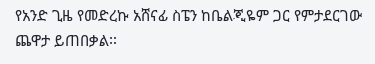የአንድ ጊዜ የመድረኩ አሸናፊ ስፔን ከቤልጂዬም ጋር የምታደርገው ጨዋታ ይጠበቃል፡፡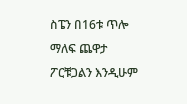ስፔን በ16ቱ ጥሎ ማለፍ ጨዋታ ፖርቹጋልን እንዲሁም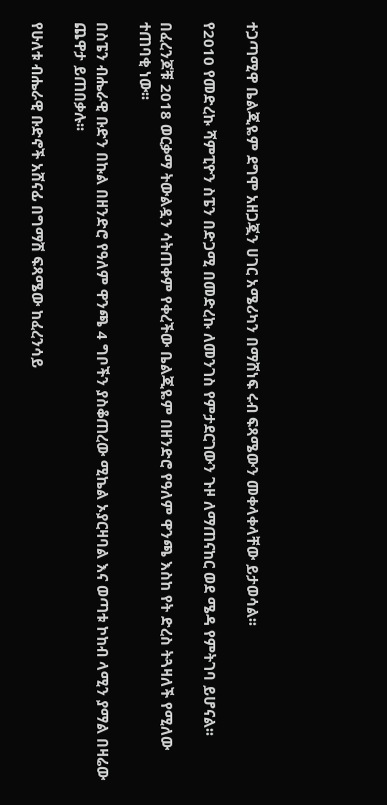ተጋጣሚዋ ቤልጂዬም ደግሞ አዘጋጇን ሀገር አሜሪካን በማሸነፍ ሩብ ፍጻሜውን መቀላቀላቸው ይታወሳል፡፡

የ2010 የመድረኩ ሻምፒዮን ስፔን በድጋሚ በመድረኩ ለመንገስ የምታደርገውን ጉዞ ለማጠናከር ወደ ሜዳ የምትገባ ይሆናል፡፡

በፈረንጆቹ 2018 ወርቃማ ትውልዷን ሳትጠቀም የቀረችው ቤልጂዬም በዘንድሮ የዓለም ዋንጫ እስከ የት ድረስ ትጓዛለች የሚለው ተጠባቂ ነው፡፡

በስፔን ብሔራዊ ቡድን በኩል በዘንድሮ የዓለም ዋንጫ 4 ግቦችን ያስቆጠረው ሚኬል ኦያርዛባል እና ወጣቱ ኮከብ ላሚን ያማል በዛሬው ጨዋታ ይጠበቃሉ፡፡

የሁለቱ ብሔራዊ ቡድኖች አሸናፊ በግማሽ ፍጻሜው ከፈረንሳይ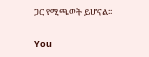ጋር የሚጫወት ይሆናል፡፡

You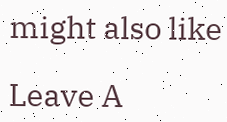might also like

Leave A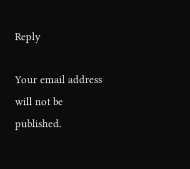Reply

Your email address will not be published.